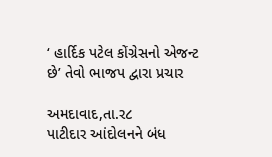‘ હાર્દિક પટેલ કોંગ્રેસનો એજન્ટ છે’ તેવો ભાજપ દ્વારા પ્રચાર

અમદાવાદ,તા.ર૮
પાટીદાર આંદોલનને બંધ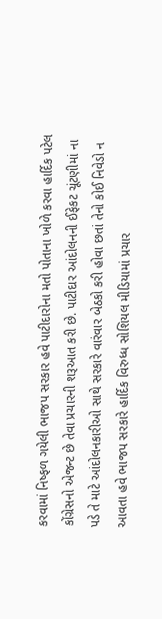કરવામાં નિષ્ફળ ગયેલી ભાજપ સરકાર હવે પાટીદારોના મતો પોતાના ખોળે કરવા હાર્દિક પટેલ કોંગ્રેસનો એજન્ટ છે તેવા પ્રચારની શરૂઆત કરી છે. પાટીદાર આંદોલનની ઈફેકટ ચૂંટણીમાં ના પડે તે માટે આંદોલનકારીઓ સાથે સરકારે વારંવાર બેઠકો કરી હોવા છતાં તેનો કોઈ નિવેડો ન આવતા હવે ભાજપ સરકારે હાર્દિક વિરુધ્ધ સોશિયલ મીડિયામાં પ્રચાર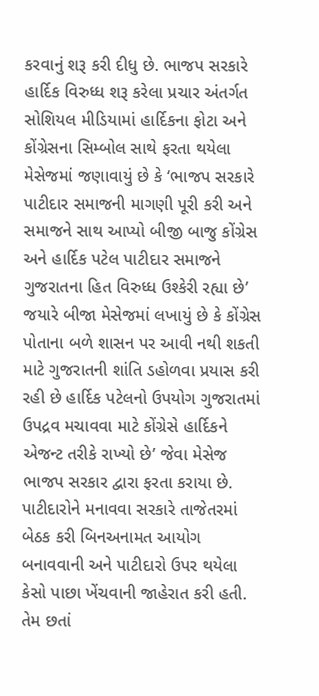કરવાનું શરૂ કરી દીધુ છે. ભાજપ સરકારે હાર્દિક વિરુધ્ધ શરૂ કરેલા પ્રચાર અંતર્ગત સોશિયલ મીડિયામાં હાર્દિકના ફોટા અને કોંગ્રેસના સિમ્બોલ સાથે ફરતા થયેલા મેસેજમાં જણાવાયું છે કે ‘ભાજપ સરકારે પાટીદાર સમાજની માગણી પૂરી કરી અને સમાજને સાથ આપ્યો બીજી બાજુ કોંગ્રેસ અને હાર્દિક પટેલ પાટીદાર સમાજને ગુજરાતના હિત વિરુધ્ધ ઉશ્કેરી રહ્યા છે’ જયારે બીજા મેસેજમાં લખાયું છે કે કોંગ્રેસ પોતાના બળે શાસન પર આવી નથી શકતી માટે ગુજરાતની શાંતિ ડહોળવા પ્રયાસ કરી રહી છે હાર્દિક પટેલનો ઉપયોગ ગુજરાતમાં ઉપદ્રવ મચાવવા માટે કોંગ્રેસે હાર્દિકને એજન્ટ તરીકે રાખ્યો છે’ જેવા મેસેજ ભાજપ સરકાર દ્વારા ફરતા કરાયા છે. પાટીદારોને મનાવવા સરકારે તાજેતરમાં બેઠક કરી બિનઅનામત આયોગ બનાવવાની અને પાટીદારો ઉપર થયેલા કેસો પાછા ખેંચવાની જાહેરાત કરી હતી. તેમ છતાં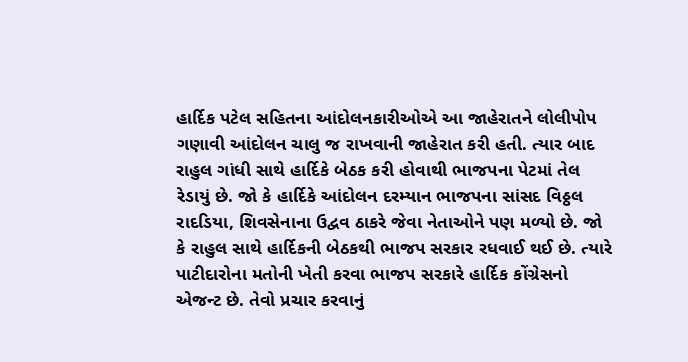હાર્દિક પટેલ સહિતના આંદોલનકારીઓએ આ જાહેરાતને લોલીપોપ ગણાવી આંદોલન ચાલુ જ રાખવાની જાહેરાત કરી હતી. ત્યાર બાદ રાહુલ ગાંધી સાથે હાર્દિકે બેઠક કરી હોવાથી ભાજપના પેટમાં તેલ રેડાયું છે. જો કે હાર્દિકે આંદોલન દરમ્યાન ભાજપના સાંસદ વિઠ્ઠલ રાદડિયા, શિવસેનાના ઉદ્વવ ઠાકરે જેવા નેતાઓને પણ મળ્યો છે. જો કે રાહુલ સાથે હાર્દિકની બેઠકથી ભાજપ સરકાર રધવાઈ થઈ છે. ત્યારે પાટીદારોના મતોની ખેતી કરવા ભાજપ સરકારે હાર્દિક કોંગ્રેસનો એજન્ટ છે. તેવો પ્રચાર કરવાનું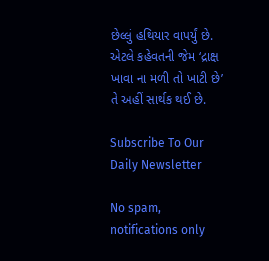છેલ્લું હથિયાર વાપર્યું છે. એટલે કહેવતની જેમ ‘દ્રાક્ષ ખાવા ના મળી તો ખાટી છે’ તે અહીં સાર્થક થઈ છે.

Subscribe To Our Daily Newsletter

No spam, notifications only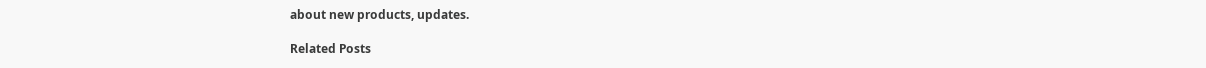about new products, updates.

Related Posts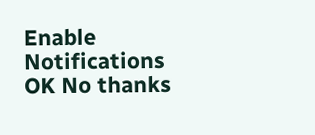Enable Notifications OK No thanks